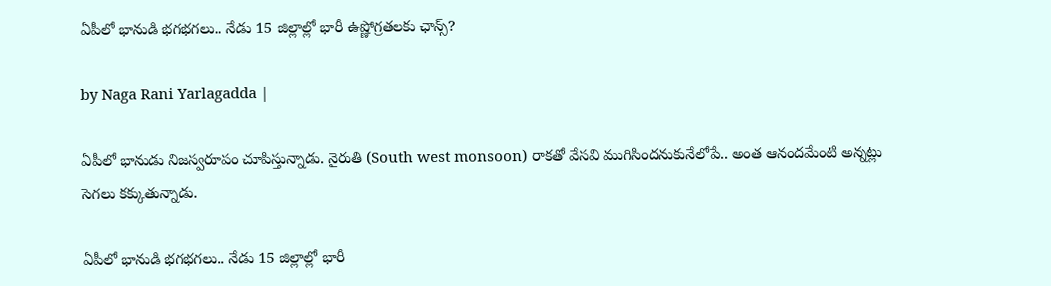ఏపీలో భానుడి భగభగలు.. నేడు 15 జిల్లాల్లో భారీ ఉష్ణోగ్రతలకు ఛాన్స్?

by Naga Rani Yarlagadda |

ఏపీలో భానుడు నిజస్వరూపం చూపిస్తున్నాడు. నైరుతి (South west monsoon) రాకతో వేసవి ముగిసిందనుకునేలోపే.. అంత ఆనందమేంటి అన్నట్లు సెగలు కక్కుతున్నాడు.

ఏపీలో భానుడి భగభగలు.. నేడు 15 జిల్లాల్లో భారీ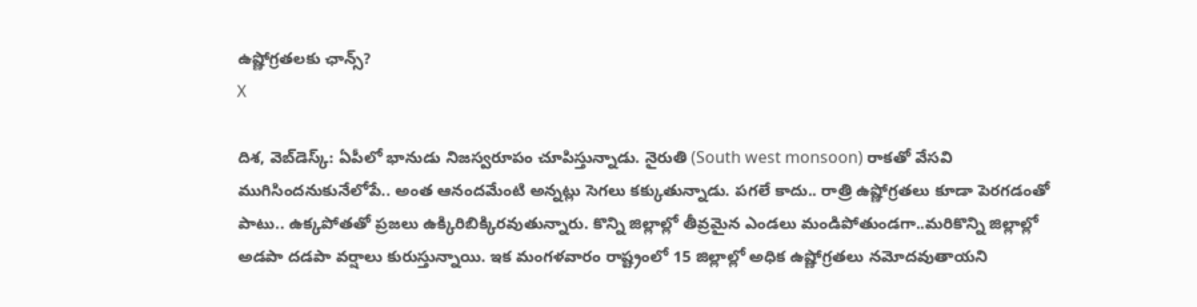ఉష్ణోగ్రతలకు ఛాన్స్?
X

దిశ, వెబ్‌డెస్క్: ఏపీలో భానుడు నిజస్వరూపం చూపిస్తున్నాడు. నైరుతి (South west monsoon) రాకతో వేసవి ముగిసిందనుకునేలోపే.. అంత ఆనందమేంటి అన్నట్లు సెగలు కక్కుతున్నాడు. పగలే కాదు.. రాత్రి ఉష్ణోగ్రతలు కూడా పెరగడంతో పాటు.. ఉక్కపోతతో ప్రజలు ఉక్కిరిబిక్కిరవుతున్నారు. కొన్ని జిల్లాల్లో తీవ్రమైన ఎండలు మండిపోతుండగా..మరికొన్ని జిల్లాల్లో అడపా దడపా వర్షాలు కురుస్తున్నాయి. ఇక మంగళవారం రాష్ట్రంలో 15 జిల్లాల్లో అధిక ఉష్ణోగ్రతలు నమోదవుతాయని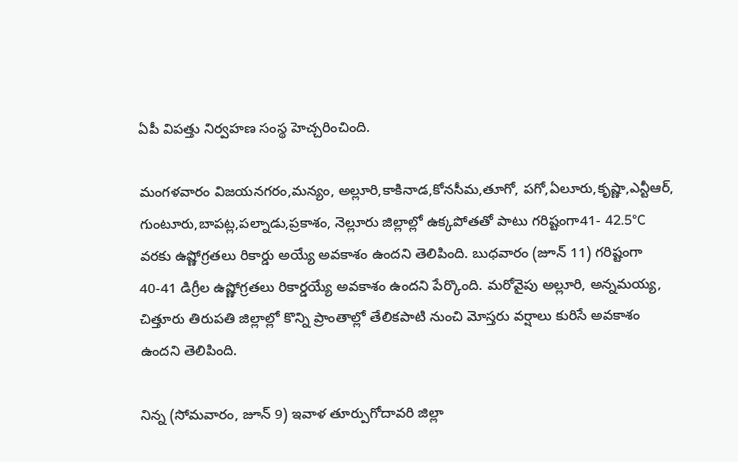ఏపీ విపత్తు నిర్వహణ సంస్థ హెచ్చరించింది.

మంగళవారం విజయనగరం,మన్యం, అల్లూరి,కాకినాడ,కోనసీమ,తూగో, పగో,ఏలూరు,కృష్ణా,ఎన్టీఆర్, గుంటూరు,బాపట్ల,పల్నాడు,ప్రకాశం, నెల్లూరు జిల్లాల్లో ఉక్కపోతతో పాటు గరిష్టంగా41- 42.5°C వరకు ఉష్ణోగ్రతలు రికార్డు అయ్యే అవకాశం ఉందని తెలిపింది. బుధవారం (జూన్ 11) గరిష్టంగా 40-41 డిగ్రీల ఉష్ణోగ్రతలు రికార్డయ్యే అవకాశం ఉందని పేర్కొంది. మరోవైపు అల్లూరి, అన్నమయ్య, చిత్తూరు తిరుపతి జిల్లాల్లో కొన్ని ప్రాంతాల్లో తేలికపాటి నుంచి మోస్తరు వర్షాలు కురిసే అవకాశం ఉందని తెలిపింది.

నిన్న (సోమవారం, జూన్ 9) ఇవాళ తూర్పుగోదావరి జిల్లా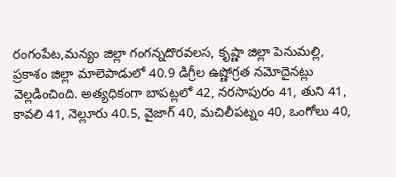రంగంపేట,మన్యం జిల్లా గంగన్నదొరవలస, కృష్ణా జిల్లా పెనుమల్లి, ప్రకాశం జిల్లా మాలెపాడులో 40.9 డిగ్రీల ఉష్ణోగ్రత నమోదైనట్లు వెల్లడించింది. అత్యధికంగా బాపట్లలో 42, నరసాపురం 41, తుని 41, కావలి 41, నెల్లూరు 40.5, వైజాగ్ 40, మచిలీపట్నం 40, ఒంగోలు 40,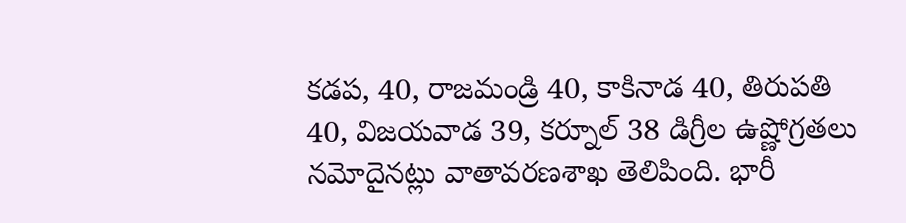కడప, 40, రాజమండ్రి 40, కాకినాడ 40, తిరుపతి 40, విజయవాడ 39, కర్నూల్ 38 డిగ్రీల ఉష్ణోగ్రతలు నమోదైనట్లు వాతావరణశాఖ తెలిపింది. భారీ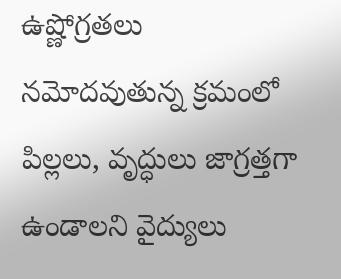ఉష్ణోగ్రతలు నమోదవుతున్న క్రమంలో పిల్లలు, వృద్ధులు జాగ్రత్తగా ఉండాలని వైద్యులు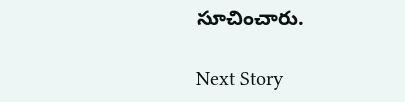సూచించారు.

Next Story